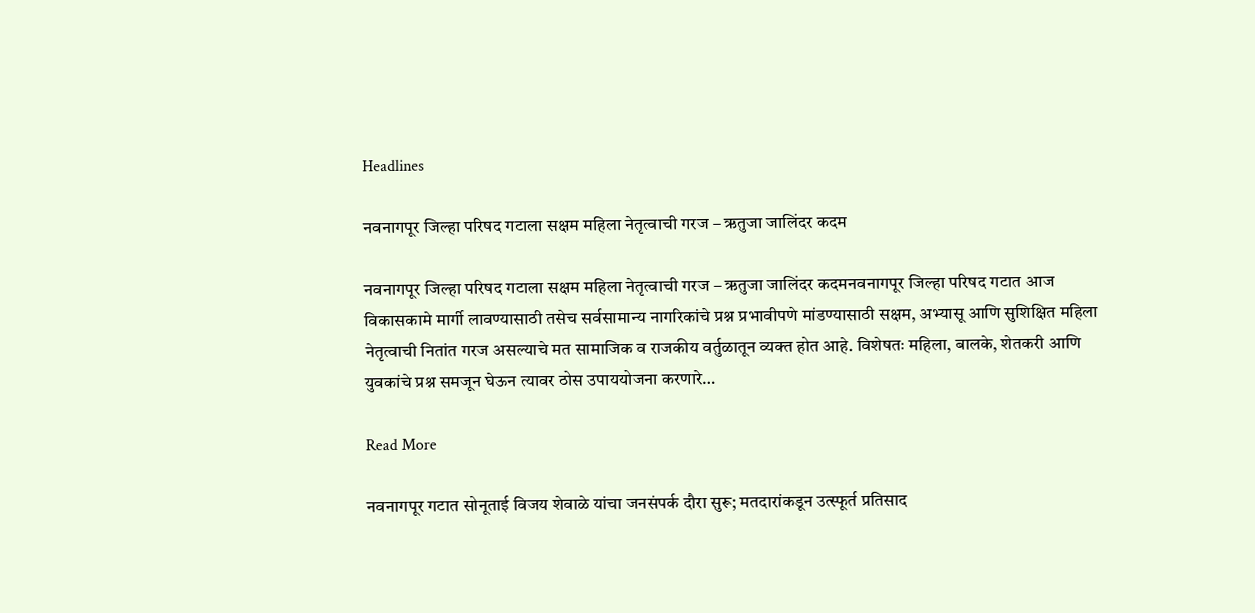Headlines

नवनागपूर जिल्हा परिषद गटाला सक्षम महिला नेतृत्वाची गरज – ऋतुजा जालिंदर कदम

नवनागपूर जिल्हा परिषद गटाला सक्षम महिला नेतृत्वाची गरज – ऋतुजा जालिंदर कदमनवनागपूर जिल्हा परिषद गटात आज विकासकामे मार्गी लावण्यासाठी तसेच सर्वसामान्य नागरिकांचे प्रश्न प्रभावीपणे मांडण्यासाठी सक्षम, अभ्यासू आणि सुशिक्षित महिला नेतृत्वाची नितांत गरज असल्याचे मत सामाजिक व राजकीय वर्तुळातून व्यक्त होत आहे. विशेषतः महिला, बालके, शेतकरी आणि युवकांचे प्रश्न समजून घेऊन त्यावर ठोस उपाययोजना करणारे…

Read More

नवनागपूर गटात सोनूताई विजय शेवाळे यांचा जनसंपर्क दौरा सुरू; मतदारांकडून उत्स्फूर्त प्रतिसाद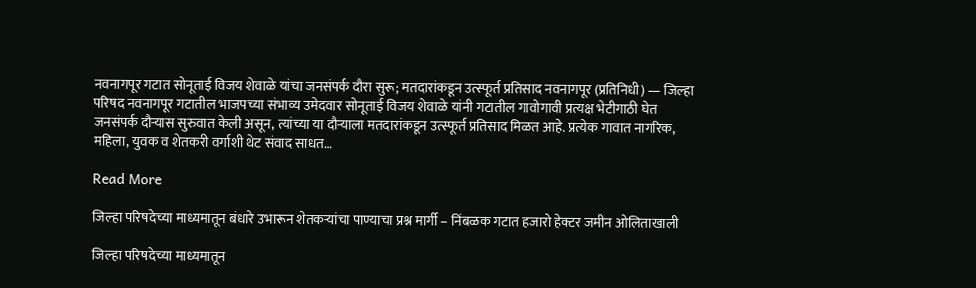नवनागपूर गटात सोनूताई विजय शेवाळे यांचा जनसंपर्क दौरा सुरू; मतदारांकडून उत्स्फूर्त प्रतिसाद नवनागपूर (प्रतिनिधी) — जिल्हा परिषद नवनागपूर गटातील भाजपच्या संभाव्य उमेदवार सोनूताई विजय शेवाळे यांनी गटातील गावोगावी प्रत्यक्ष भेटीगाठी घेत जनसंपर्क दौऱ्यास सुरुवात केली असून, त्यांच्या या दौऱ्याला मतदारांकडून उत्स्फूर्त प्रतिसाद मिळत आहे. प्रत्येक गावात नागरिक, महिला, युवक व शेतकरी वर्गाशी थेट संवाद साधत…

Read More

जिल्हा परिषदेच्या माध्यमातून बंधारे उभारून शेतकऱ्यांचा पाण्याचा प्रश्न मार्गी – निंबळक गटात हजारो हेक्टर जमीन ओलिताखाली

जिल्हा परिषदेच्या माध्यमातून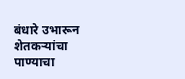बंधारे उभारून शेतकऱ्यांचा पाण्याचा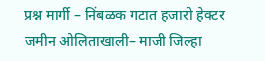प्रश्न मार्गी – निंबळक गटात हजारो हेक्टर जमीन ओलिताखाली– माजी जिल्हा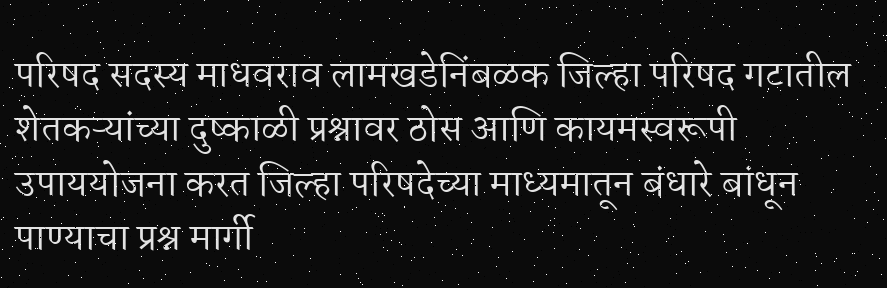परिषद सदस्य माधवराव लामखडेनिंबळक जिल्हा परिषद गटातील शेतकऱ्यांच्या दुष्काळी प्रश्नावर ठोस आणि कायमस्वरूपी उपाययोजना करत जिल्हा परिषदेच्या माध्यमातून बंधारे बांधून पाण्याचा प्रश्न मार्गी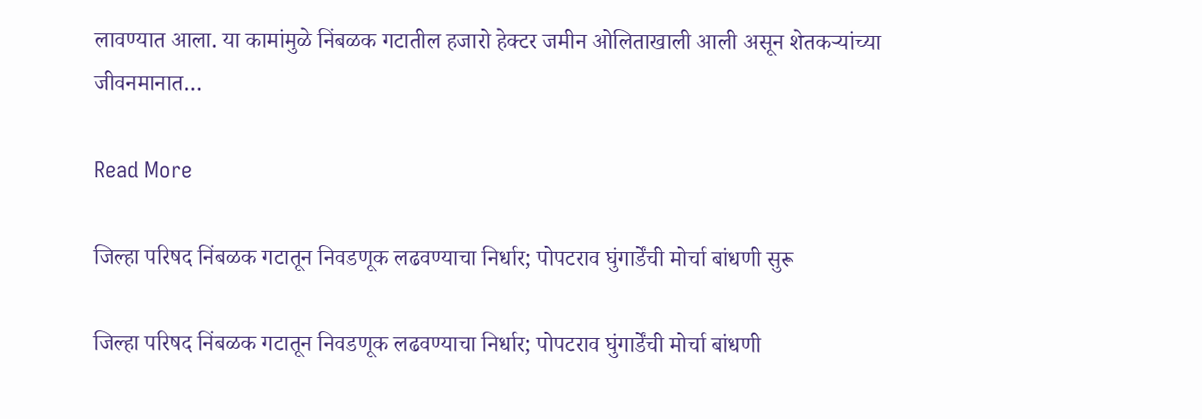लावण्यात आला. या कामांमुळे निंबळक गटातील हजारो हेक्टर जमीन ओलिताखाली आली असून शेतकऱ्यांच्या जीवनमानात…

Read More

जिल्हा परिषद निंबळक गटातून निवडणूक लढवण्याचा निर्धार; पोपटराव घुंगार्डेंची मोर्चा बांधणी सुरू

जिल्हा परिषद निंबळक गटातून निवडणूक लढवण्याचा निर्धार; पोपटराव घुंगार्डेंची मोर्चा बांधणी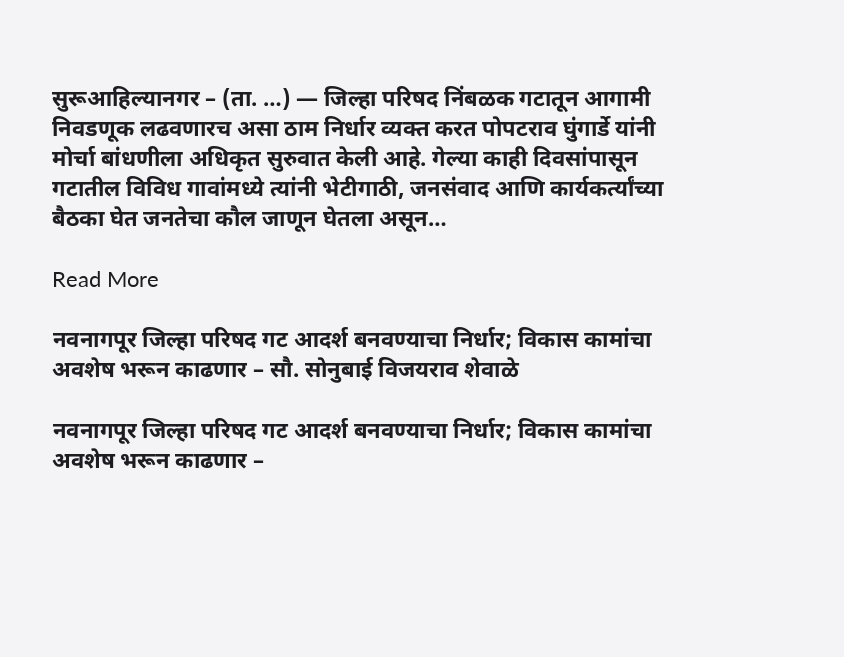सुरूआहिल्यानगर – (ता. …) — जिल्हा परिषद निंबळक गटातून आगामी निवडणूक लढवणारच असा ठाम निर्धार व्यक्त करत पोपटराव घुंगार्डे यांनी मोर्चा बांधणीला अधिकृत सुरुवात केली आहे. गेल्या काही दिवसांपासून गटातील विविध गावांमध्ये त्यांनी भेटीगाठी, जनसंवाद आणि कार्यकर्त्यांच्या बैठका घेत जनतेचा कौल जाणून घेतला असून…

Read More

नवनागपूर जिल्हा परिषद गट आदर्श बनवण्याचा निर्धार; विकास कामांचा अवशेष भरून काढणार – सौ. सोनुबाई विजयराव शेवाळे

नवनागपूर जिल्हा परिषद गट आदर्श बनवण्याचा निर्धार; विकास कामांचा अवशेष भरून काढणार –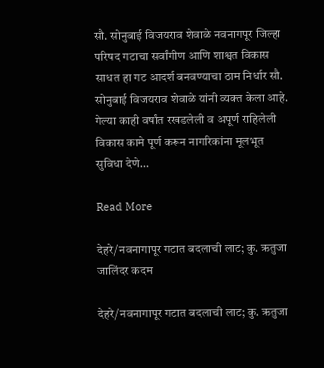सौ. सोनुबाई विजयराव शेवाळे नवनागपूर जिल्हा परिषद गटाचा सर्वांगीण आणि शाश्वत विकास साधत हा गट आदर्श बनवण्याचा ठाम निर्धार सौ. सोनुबाई विजयराव शेवाळे यांनी व्यक्त केला आहे. गेल्या काही वर्षांत रखडलेली व अपूर्ण राहिलेली विकास कामे पूर्ण करून नागरिकांना मूलभूत सुविधा देणे…

Read More

देहरे/नवनागापूर गटात बदलाची लाट; कु. ऋतुजा जालिंदर कदम

देहरे/नवनागापूर गटात बदलाची लाट; कु. ऋतुजा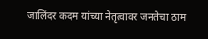जालिंदर कदम यांच्या नेतृत्वावर जनतेचा ठाम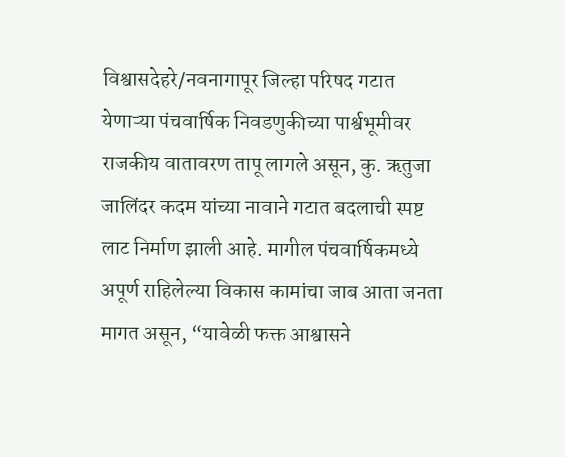विश्वासदेहरे/नवनागापूर जिल्हा परिषद गटात येणाऱ्या पंचवार्षिक निवडणुकीच्या पार्श्वभूमीवर राजकीय वातावरण तापू लागले असून, कु. ऋतुजा जालिंदर कदम यांच्या नावाने गटात बदलाची स्पष्ट लाट निर्माण झाली आहे. मागील पंचवार्षिकमध्ये अपूर्ण राहिलेल्या विकास कामांचा जाब आता जनता मागत असून, “यावेळी फक्त आश्वासने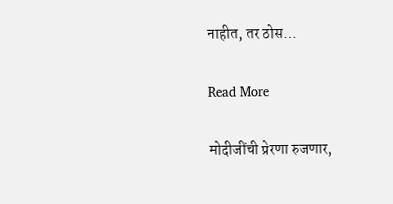नाहीत, तर ठोस…

Read More

मोदीजींची प्रेरणा रुजणार,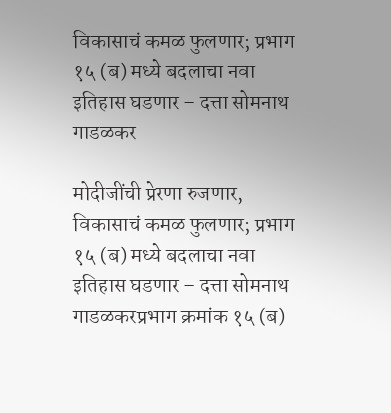विकासाचं कमळ फुलणार; प्रभाग १५ (ब) मध्ये बदलाचा नवा इतिहास घडणार – दत्ता सोमनाथ गाडळकर

मोदीजींची प्रेरणा रुजणार, विकासाचं कमळ फुलणार; प्रभाग १५ (ब) मध्ये बदलाचा नवा इतिहास घडणार – दत्ता सोमनाथ गाडळकरप्रभाग क्रमांक १५ (ब)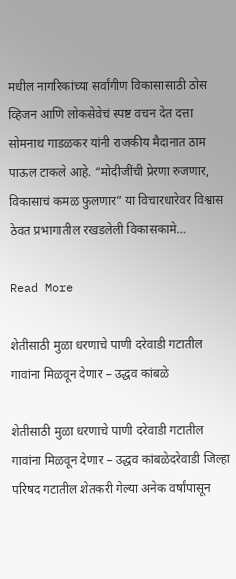मधील नागरिकांच्या सर्वांगीण विकासासाठी ठोस व्हिजन आणि लोकसेवेचं स्पष्ट वचन देत दत्ता सोमनाथ गाडळकर यांनी राजकीय मैदानात ठाम पाऊल टाकले आहे. “मोदीजींची प्रेरणा रुजणार, विकासाचं कमळ फुलणार” या विचारधारेवर विश्वास ठेवत प्रभागातील रखडलेली विकासकामे…

Read More

शेतीसाठी मुळा धरणाचे पाणी दरेवाडी गटातील गावांना मिळवून देणार – उद्धव कांबळे

शेतीसाठी मुळा धरणाचे पाणी दरेवाडी गटातील गावांना मिळवून देणार – उद्धव कांबळेदरेवाडी जिल्हा परिषद गटातील शेतकरी गेल्या अनेक वर्षांपासून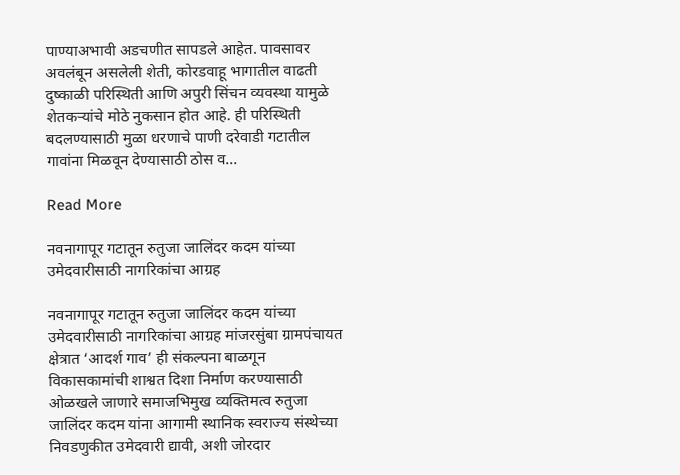पाण्याअभावी अडचणीत सापडले आहेत. पावसावर अवलंबून असलेली शेती, कोरडवाहू भागातील वाढती दुष्काळी परिस्थिती आणि अपुरी सिंचन व्यवस्था यामुळे शेतकऱ्यांचे मोठे नुकसान होत आहे. ही परिस्थिती बदलण्यासाठी मुळा धरणाचे पाणी दरेवाडी गटातील गावांना मिळवून देण्यासाठी ठोस व…

Read More

नवनागापूर गटातून रुतुजा जालिंदर कदम यांच्या उमेदवारीसाठी नागरिकांचा आग्रह

नवनागापूर गटातून रुतुजा जालिंदर कदम यांच्या उमेदवारीसाठी नागरिकांचा आग्रह मांजरसुंबा ग्रामपंचायत क्षेत्रात ‘आदर्श गाव’ ही संकल्पना बाळगून विकासकामांची शाश्वत दिशा निर्माण करण्यासाठी ओळखले जाणारे समाजभिमुख व्यक्तिमत्व रुतुजा जालिंदर कदम यांना आगामी स्थानिक स्वराज्य संस्थेच्या निवडणुकीत उमेदवारी द्यावी, अशी जोरदार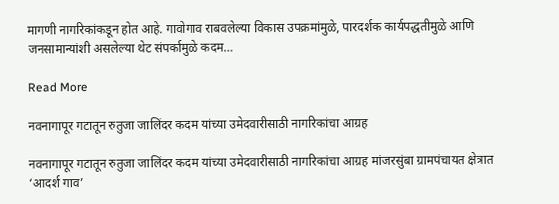मागणी नागरिकांकडून होत आहे. गावोगाव राबवलेल्या विकास उपक्रमांमुळे, पारदर्शक कार्यपद्धतीमुळे आणि जनसामान्यांशी असलेल्या थेट संपर्कामुळे कदम…

Read More

नवनागापूर गटातून रुतुजा जालिंदर कदम यांच्या उमेदवारीसाठी नागरिकांचा आग्रह

नवनागापूर गटातून रुतुजा जालिंदर कदम यांच्या उमेदवारीसाठी नागरिकांचा आग्रह मांजरसुंबा ग्रामपंचायत क्षेत्रात ‘आदर्श गाव’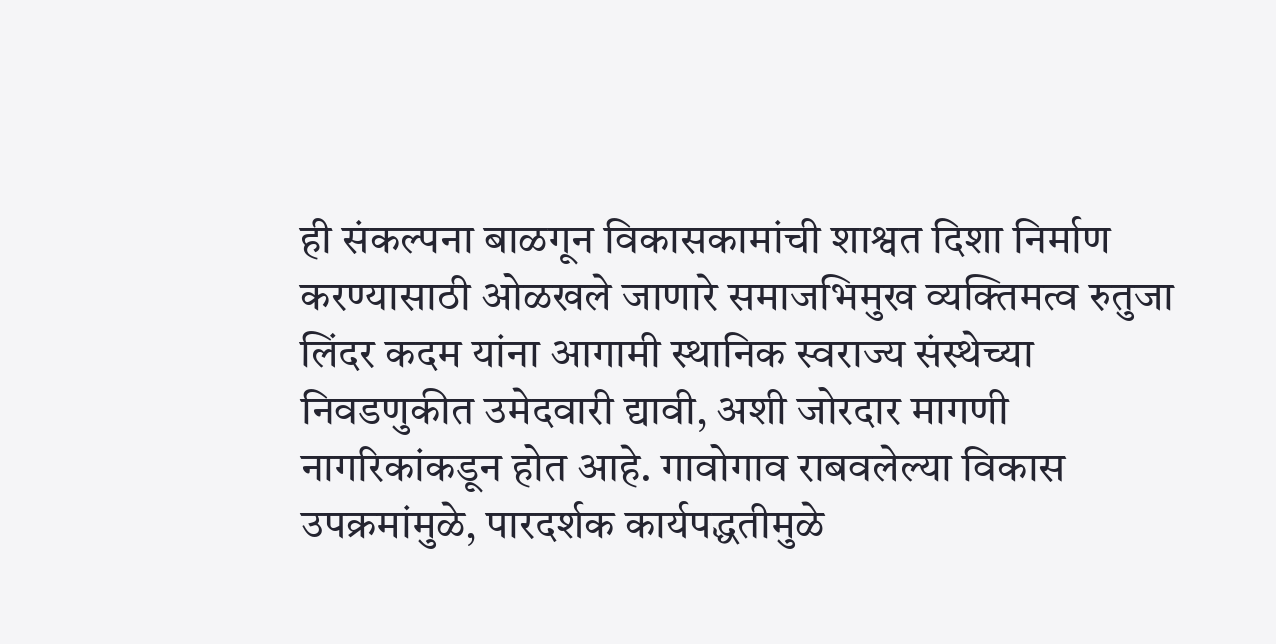ही संकल्पना बाळगून विकासकामांची शाश्वत दिशा निर्माण करण्यासाठी ओळखले जाणारे समाजभिमुख व्यक्तिमत्व रुतुजा लिंदर कदम यांना आगामी स्थानिक स्वराज्य संस्थेच्या निवडणुकीत उमेदवारी द्यावी, अशी जोरदार मागणी नागरिकांकडून होत आहे. गावोगाव राबवलेल्या विकास उपक्रमांमुळे, पारदर्शक कार्यपद्धतीमुळे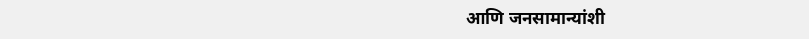आणि जनसामान्यांशी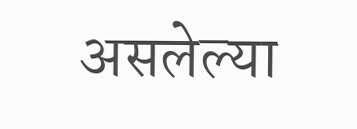असलेल्या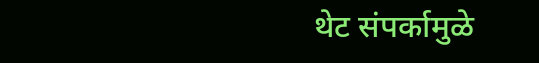थेट संपर्कामुळे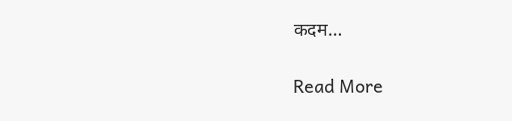कदम…

Read More